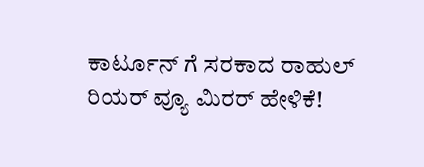ಕಾರ್ಟೂನ್ ಗೆ ಸರಕಾದ ರಾಹುಲ್ ರಿಯರ್ ವ್ಯೂ ಮಿರರ್ ಹೇಳಿಕೆ!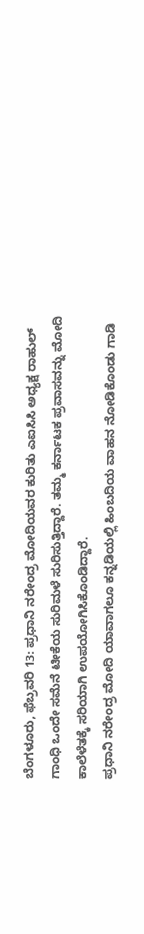ಬೆಂಗಳೂರು, ಫೆಬ್ರವರಿ 13: ಪ್ರಧಾನಿ ನರೇಂದ್ರ ಮೋದಿಯವರ ಕುರಿತು ಎಐಸಿಸಿ ಅಧ್ಯಕ್ಷ ರಾಹುಲ್ ಗಾಂಧಿ ಒಂದೇ ಸಮೆನೆ ಟೀಕೆಯ ಸುರಿಮಳೆ ಸುರಿಸುತ್ತಿದ್ದಾರೆ. ತಮ್ಮ ಕರ್ನಾಟಕ ಪ್ರವಾಸವನ್ನು ಮೋದಿ ಕಾಲೆಳೆತಕ್ಕೆ ಸರಿಯಾಗಿ ಉಪಯೋಗಿಸಿಕೊಂಡಿದ್ದಾರೆ.
ಪ್ರಧಾನಿ ನರೇಂದ್ರ ಮೋದಿ ಯಾವಾಗಲೂ ಕನ್ನಡಿಯಲ್ಲಿ ಹಿಂಬದಿಯ ವಾಹನ ನೋಡಿಕೊಂಡು ಗಾಡಿ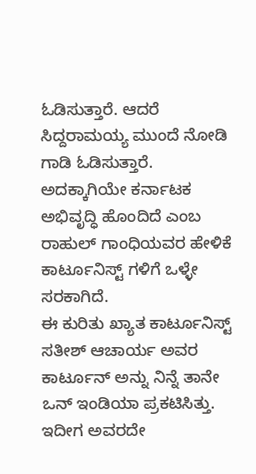ಓಡಿಸುತ್ತಾರೆ. ಆದರೆ ಸಿದ್ದರಾಮಯ್ಯ ಮುಂದೆ ನೋಡಿ ಗಾಡಿ ಓಡಿಸುತ್ತಾರೆ. ಅದಕ್ಕಾಗಿಯೇ ಕರ್ನಾಟಕ ಅಭಿವೃದ್ಧಿ ಹೊಂದಿದೆ ಎಂಬ ರಾಹುಲ್ ಗಾಂಧಿಯವರ ಹೇಳಿಕೆ ಕಾರ್ಟೂನಿಸ್ಟ್ ಗಳಿಗೆ ಒಳ್ಳೇ ಸರಕಾಗಿದೆ.
ಈ ಕುರಿತು ಖ್ಯಾತ ಕಾರ್ಟೂನಿಸ್ಟ್ ಸತೀಶ್ ಆಚಾರ್ಯ ಅವರ ಕಾರ್ಟೂನ್ ಅನ್ನು ನಿನ್ನೆ ತಾನೇ ಒನ್ ಇಂಡಿಯಾ ಪ್ರಕಟಿಸಿತ್ತು. ಇದೀಗ ಅವರದೇ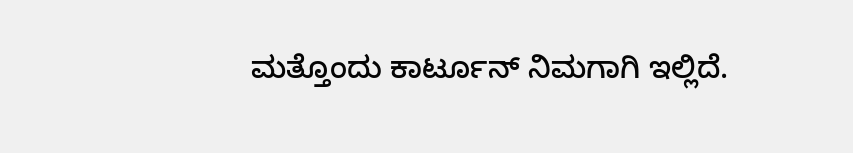ಮತ್ತೊಂದು ಕಾರ್ಟೂನ್ ನಿಮಗಾಗಿ ಇಲ್ಲಿದೆ.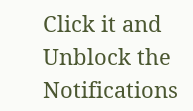Click it and Unblock the Notifications